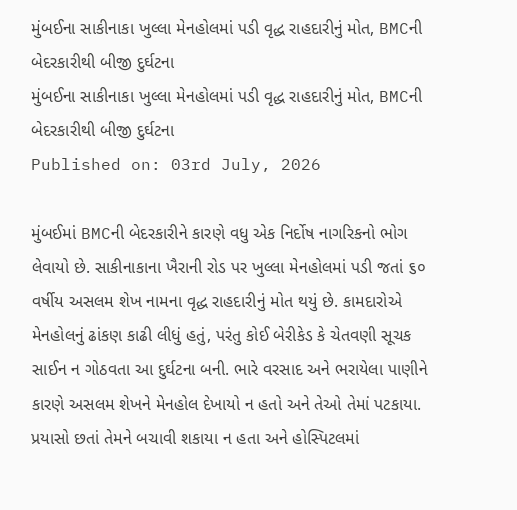મુંબઈના સાકીનાકા ખુલ્લા મેનહોલમાં પડી વૃદ્ધ રાહદારીનું મોત, BMCની બેદરકારીથી બીજી દુર્ઘટના
મુંબઈના સાકીનાકા ખુલ્લા મેનહોલમાં પડી વૃદ્ધ રાહદારીનું મોત, BMCની બેદરકારીથી બીજી દુર્ઘટના
Published on: 03rd July, 2026

મુંબઈમાં BMCની બેદરકારીને કારણે વધુ એક નિર્દોષ નાગરિકનો ભોગ લેવાયો છે. સાકીનાકાના ખૈરાની રોડ પર ખુલ્લા મેનહોલમાં પડી જતાં ૬૦ વર્ષીય અસલમ શેખ નામના વૃદ્ધ રાહદારીનું મોત થયું છે. કામદારોએ મેનહોલનું ઢાંકણ કાઢી લીધું હતું, પરંતુ કોઈ બેરીકેડ કે ચેતવણી સૂચક સાઈન ન ગોઠવતા આ દુર્ઘટના બની. ભારે વરસાદ અને ભરાયેલા પાણીને કારણે અસલમ શેખને મેનહોલ દેખાયો ન હતો અને તેઓ તેમાં પટકાયા. પ્રયાસો છતાં તેમને બચાવી શકાયા ન હતા અને હોસ્પિટલમાં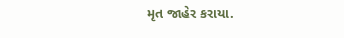મૃત જાહેર કરાયા.